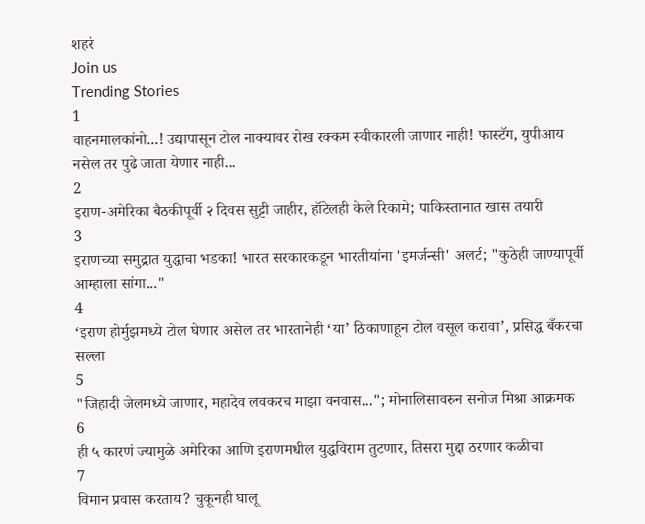शहरं
Join us
Trending Stories
1
वाहनमालकांनो...! उद्यापासून टोल नाक्यावर रोख रक्कम स्वीकारली जाणार नाही! फास्टॅग, युपीआय नसेल तर पुढे जाता येणार नाही...
2
इराण-अमेरिका बैठकीपूर्वी २ दिवस सुट्टी जाहीर, हॉटेलही केले रिकामे; पाकिस्तानात खास तयारी
3
इराणच्या समुद्रात युद्धाचा भडका! भारत सरकारकडून भारतीयांना 'इमर्जन्सी' अलर्ट; "कुठेही जाण्यापूर्वी आम्हाला सांगा..."
4
‘इराण होर्मुझमध्ये टोल घेणार असेल तर भारतानेही ‘या’ ठिकाणाहून टोल वसूल करावा’, प्रसिद्ध बँकरचा सल्ला
5
"जिहादी जेलमध्ये जाणार, महादेव लवकरच माझा वनवास..."; मोनालिसावरुन सनोज मिश्रा आक्रमक
6
ही ५ कारणं ज्यामुळे अमेरिका आणि इराणमधील युद्धविराम तुटणार, तिसरा मुद्दा ठरणार कळीचा
7
विमान प्रवास करताय? चुकूनही घालू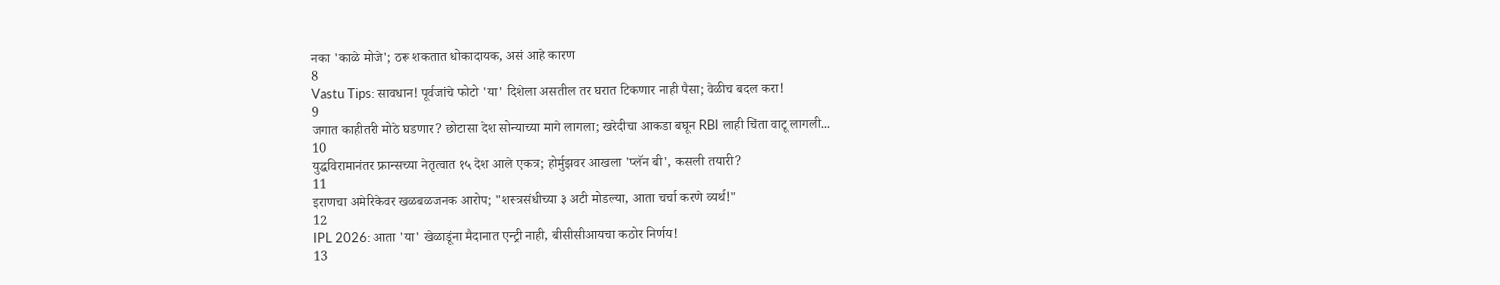नका 'काळे मोजे'; ठरू शकतात धोकादायक, असं आहे कारण
8
Vastu Tips: सावधान! पूर्वजांचे फोटो 'या' दिशेला असतील तर घरात टिकणार नाही पैसा; वेळीच बदल करा!
9
जगात काहीतरी मोठे घडणार? छोटासा देश सोन्याच्या मागे लागला; खरेदीचा आकडा बघून RBI लाही चिंता वाटू लागली...
10
युद्धविरामानंतर फ्रान्सच्या नेतृत्वात १५ देश आले एकत्र; होर्मुझवर आखला 'प्लॅन बी', कसली तयारी?
11
इराणचा अमेरिकेवर खळबळजनक आरोप; "शस्त्रसंधीच्या ३ अटी मोडल्या, आता चर्चा करणे व्यर्थ!"
12
IPL 2026: आता 'या' खेळाडूंना मैदानात एन्ट्री नाही, बीसीसीआयचा कठोर निर्णय!
13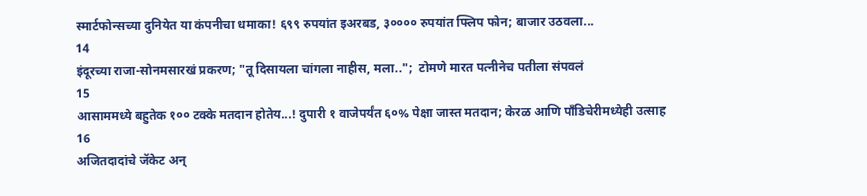स्मार्टफोन्सच्या दुनियेत या कंपनीचा धमाका! ६९९ रुपयांत इअरबड, ३०००० रुपयांत फ्लिप फोन; बाजार उठवला...
14
इंदूरच्या राजा-सोनमसारखं प्रकरण; "तू दिसायला चांगला नाहीस, मला..";  टोमणे मारत पत्नीनेच पतीला संपवलं
15
आसाममध्ये बहुतेक १०० टक्के मतदान होतेय...! दुपारी १ वाजेपर्यंत ६०% पेक्षा जास्त मतदान; केरळ आणि पाँडिचेरीमध्येही उत्साह
16
अजितदादांचे जॅकेट अन्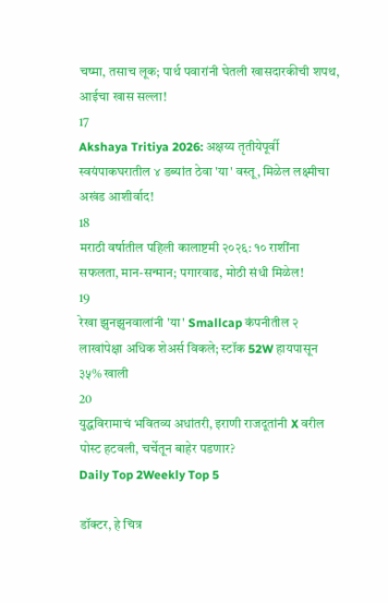चष्मा, तसाच लूक; पार्थ पवारांनी घेतली खासदारकीची शपथ, आईचा खास सल्ला!
17
Akshaya Tritiya 2026: अक्षय्य तृतीयेपूर्वी स्वयंपाकघरातील ४ डब्यांत ठेवा 'या' वस्तू, मिळेल लक्ष्मीचा अखंड आशीर्वाद!
18
मराठी वर्षातील पहिली कालाष्टमी २०२६: १० राशींना सफलता, मान-सन्मान; पगारवाढ, मोठी संधी मिळेल!
19
रेखा झुनझुनवालांनी 'या' Smallcap कंपनीतील २ लाखांपेक्षा अधिक शेअर्स विकले; स्टॉक 52W हायपासून ३५% खाली
20
युद्धविरामाचं भवितव्य अधांतरी, इराणी राजदूतांनी X वरील पोस्ट हटवली, चर्चेतून बाहेर पडणार?
Daily Top 2Weekly Top 5

डॉक्टर, हे चित्र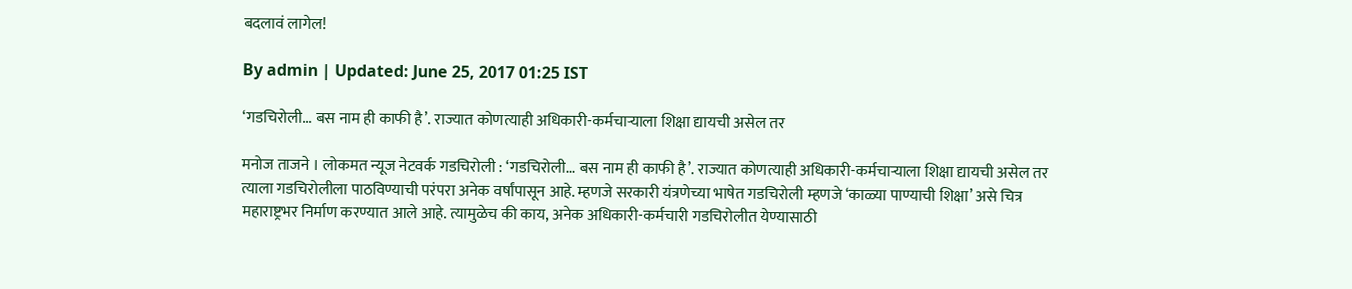बदलावं लागेल!

By admin | Updated: June 25, 2017 01:25 IST

‘गडचिरोली... बस नाम ही काफी है’. राज्यात कोणत्याही अधिकारी-कर्मचाऱ्याला शिक्षा द्यायची असेल तर

मनोज ताजने । लोकमत न्यूज नेटवर्क गडचिरोली : ‘गडचिरोली... बस नाम ही काफी है’. राज्यात कोणत्याही अधिकारी-कर्मचाऱ्याला शिक्षा द्यायची असेल तर त्याला गडचिरोलीला पाठविण्याची परंपरा अनेक वर्षांपासून आहे. म्हणजे सरकारी यंत्रणेच्या भाषेत गडचिरोली म्हणजे ‘काळ्या पाण्याची शिक्षा’ असे चित्र महाराष्ट्रभर निर्माण करण्यात आले आहे. त्यामुळेच की काय, अनेक अधिकारी-कर्मचारी गडचिरोलीत येण्यासाठी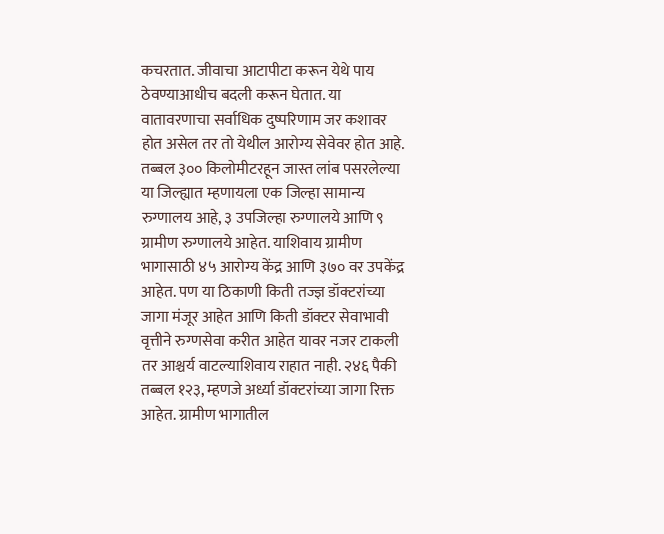कचरतात. जीवाचा आटापीटा करून येथे पाय ठेवण्याआधीच बदली करून घेतात. या वातावरणाचा सर्वाधिक दुष्परिणाम जर कशावर होत असेल तर तो येथील आरोग्य सेवेवर होत आहे. तब्बल ३०० किलोमीटरहून जास्त लांब पसरलेल्या या जिल्ह्यात म्हणायला एक जिल्हा सामान्य रुग्णालय आहे, ३ उपजिल्हा रुग्णालये आणि ९ ग्रामीण रुग्णालये आहेत. याशिवाय ग्रामीण भागासाठी ४५ आरोग्य केंद्र आणि ३७० वर उपकेंद्र आहेत. पण या ठिकाणी किती तज्ज्ञ डॉक्टरांच्या जागा मंजूर आहेत आणि किती डॉक्टर सेवाभावी वृत्तीने रुग्णसेवा करीत आहेत यावर नजर टाकली तर आश्चर्य वाटल्याशिवाय राहात नाही. २४६ पैकी तब्बल १२३, म्हणजे अर्ध्या डॉक्टरांच्या जागा रिक्त आहेत. ग्रामीण भागातील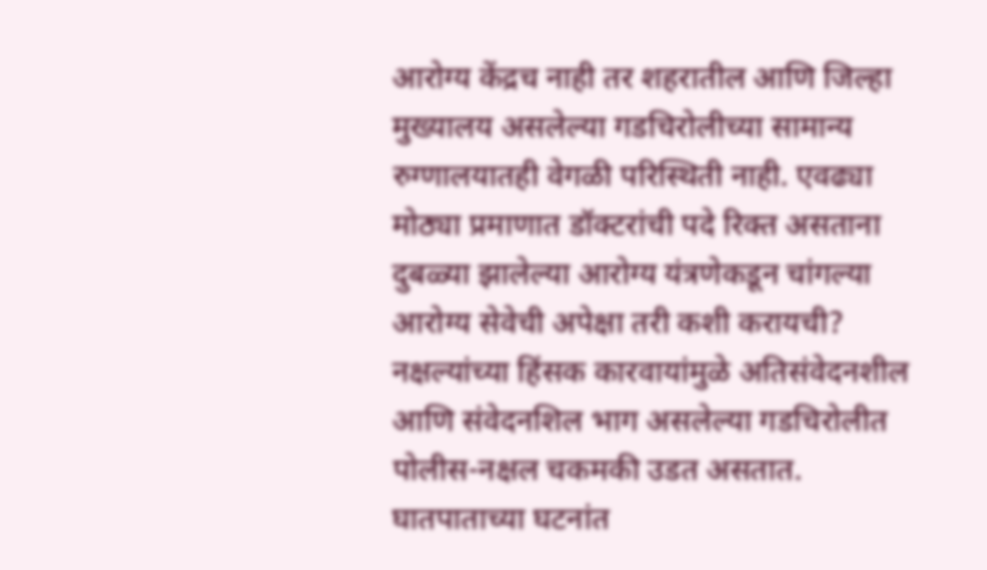आरोग्य केंद्रच नाही तर शहरातील आणि जिल्हा मुख्यालय असलेल्या गडचिरोलीच्या सामान्य रुग्णालयातही वेगळी परिस्थिती नाही. एवढ्या मोठ्या प्रमाणात डॉक्टरांची पदे रिक्त असताना दुबळ्या झालेल्या आरोग्य यंत्रणेकडून चांगल्या आरोग्य सेवेची अपेक्षा तरी कशी करायची? नक्षल्यांच्या हिंसक कारवायांमुळे अतिसंवेदनशील आणि संवेदनशिल भाग असलेल्या गडचिरोलीत पोलीस-नक्षल चकमकी उडत असतात. घातपाताच्या घटनांत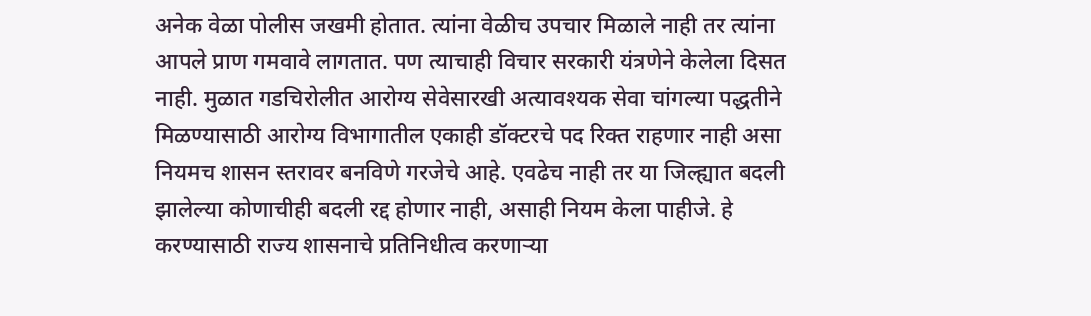अनेक वेळा पोलीस जखमी होतात. त्यांना वेळीच उपचार मिळाले नाही तर त्यांना आपले प्राण गमवावे लागतात. पण त्याचाही विचार सरकारी यंत्रणेने केलेला दिसत नाही. मुळात गडचिरोलीत आरोग्य सेवेसारखी अत्यावश्यक सेवा चांगल्या पद्धतीने मिळण्यासाठी आरोग्य विभागातील एकाही डॉक्टरचे पद रिक्त राहणार नाही असा नियमच शासन स्तरावर बनविणे गरजेचे आहे. एवढेच नाही तर या जिल्ह्यात बदली झालेल्या कोणाचीही बदली रद्द होणार नाही, असाही नियम केला पाहीजे. हे करण्यासाठी राज्य शासनाचे प्रतिनिधीत्व करणाऱ्या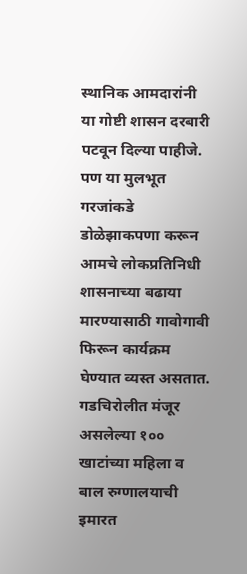स्थानिक आमदारांनी या गोष्टी शासन दरबारी पटवून दिल्या पाहीजे. पण या मुलभूत गरजांकडे डोळेझाकपणा करून आमचे लोकप्रतिनिधी शासनाच्या बढाया मारण्यासाठी गावोगावी फिरून कार्यक्रम घेण्यात व्यस्त असतात. गडचिरोलीत मंजूर असलेल्या १०० खाटांच्या महिला व बाल रुग्णालयाची इमारत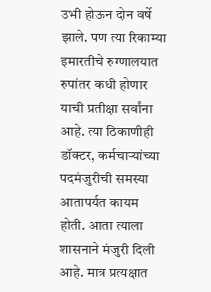उभी होऊन दोन वर्षे झाले. पण त्या रिकाम्या इमारतीचे रुग्णालयात रुपांतर कधी होणार याची प्रतीक्षा सर्वांना आहे. त्या ठिकाणीही डॉक्टर, कर्मचाऱ्यांच्या पदमंजुरीची समस्या आतापर्यत कायम होती. आता त्याला शासनाने मंजुरी दिली आहे. मात्र प्रत्यक्षात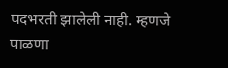पदभरती झालेली नाही. म्हणजे पाळणा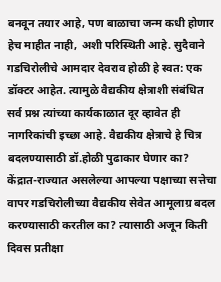बनवून तयार आहे, पण बाळाचा जन्म कधी होणार हेच माहीत नाही, अशी परिस्थिती आहे. सुदैवाने गडचिरोलीचे आमदार देवराव होळी हे स्वत: एक डॉक्टर आहेत. त्यामुळे वैद्यकीय क्षेत्राशी संबंधित सर्व प्रश्न त्यांच्या कार्यकाळात दूर व्हावेत ही नागरिकांची इच्छा आहे. वैद्यकीय क्षेत्राचे हे चित्र बदलण्यासाठी डॉ.होळी पुढाकार घेणार का? केंद्रात-राज्यात असलेल्या आपल्या पक्षाच्या सत्तेचा वापर गडचिरोलीच्या वैद्यकीय सेवेत आमूलाग्र बदल करण्यासाठी करतील का? त्यासाठी अजून किती दिवस प्रतीक्षा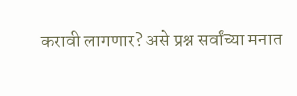करावी लागणार? असे प्रश्न सर्वांच्या मनात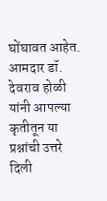घोंघावत आहेत. आमदार डॉ. देवराव होळी यांनी आपल्या कृतीतून या प्रश्नांची उत्तरे दिली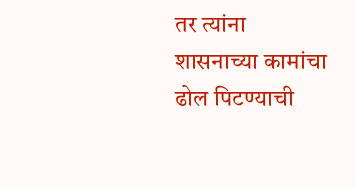तर त्यांना शासनाच्या कामांचा ढोल पिटण्याची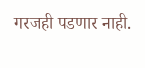गरजही पडणार नाही.